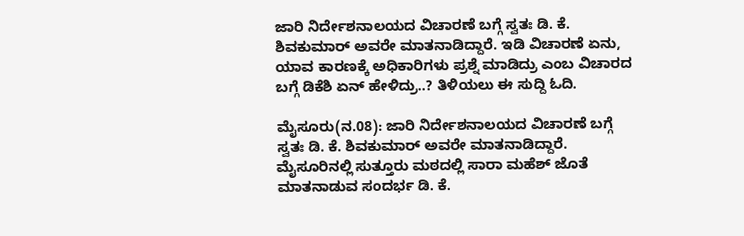ಜಾರಿ ನಿರ್ದೇಶನಾಲಯದ ವಿಚಾರಣೆ ಬಗ್ಗೆ ಸ್ವತಃ ಡಿ. ಕೆ. ಶಿವಕುಮಾರ್ ಅವರೇ ಮಾತನಾಡಿದ್ದಾರೆ. ಇಡಿ ವಿಚಾರಣೆ ಏನು, ಯಾವ ಕಾರಣಕ್ಕೆ ಅಧಿಕಾರಿಗಳು ಪ್ರಶ್ನೆ ಮಾಡಿದ್ರು ಎಂಬ ವಿಚಾರದ ಬಗ್ಗೆ ಡಿಕೆಶಿ ಏನ್ ಹೇಳಿದ್ರು..? ತಿಳಿಯಲು ಈ ಸುದ್ದಿ ಓದಿ.

ಮೈಸೂರು(ನ.08): ಜಾರಿ ನಿರ್ದೇಶನಾಲಯದ ವಿಚಾರಣೆ ಬಗ್ಗೆ ಸ್ವತಃ ಡಿ. ಕೆ. ಶಿವಕುಮಾರ್ ಅವರೇ ಮಾತನಾಡಿದ್ದಾರೆ. ಮೈಸೂರಿನಲ್ಲಿ ಸುತ್ತೂರು ಮಠದಲ್ಲಿ ಸಾರಾ ಮಹೆಶ್ ಜೊತೆ ಮಾತನಾಡುವ ಸಂದರ್ಭ ಡಿ. ಕೆ.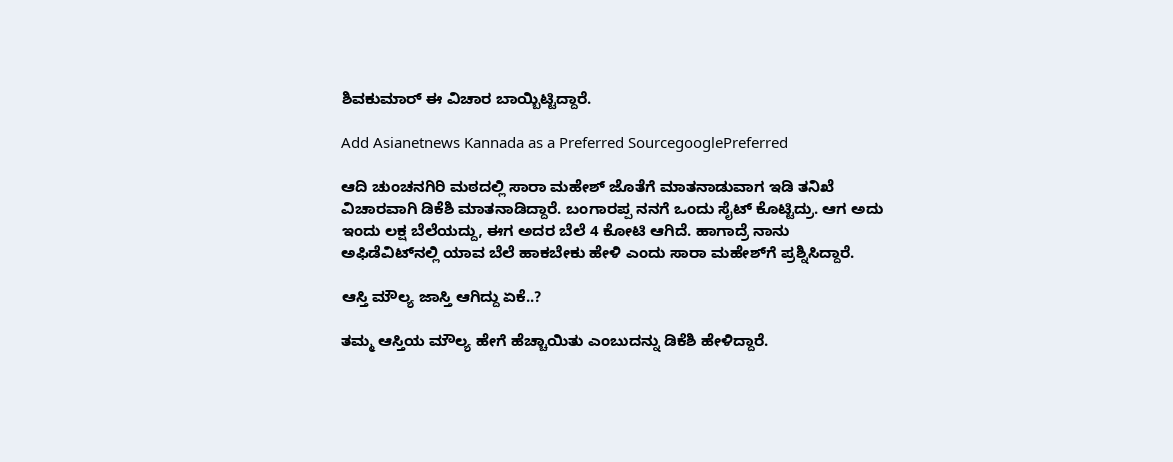ಶಿವಕುಮಾರ್ ಈ ವಿಚಾರ ಬಾಯ್ಬಿಟ್ಟಿದ್ದಾರೆ.

Add Asianetnews Kannada as a Preferred SourcegooglePreferred

ಆದಿ ಚುಂಚನಗಿರಿ ಮಠದಲ್ಲಿ ಸಾರಾ ಮಹೇಶ್ ಜೊತೆಗೆ ಮಾತನಾಡುವಾಗ ಇಡಿ ತನಿಖೆ ವಿಚಾರವಾಗಿ ಡಿಕೆಶಿ ಮಾತನಾಡಿದ್ದಾರೆ. ಬಂಗಾರಪ್ಪ ನನಗೆ ಒಂದು ಸೈಟ್ ಕೊಟ್ಟಿದ್ರು. ಆಗ ಅದು ಇಂದು ಲಕ್ಷ ಬೆಲೆಯದ್ದು, ಈಗ ಅದರ ಬೆಲೆ 4 ಕೋಟಿ ಆಗಿದೆ. ಹಾಗಾದ್ರೆ ನಾನು ಅಫಿಡೆವಿಟ್‌ನಲ್ಲಿ ಯಾವ ಬೆಲೆ ಹಾಕಬೇಕು ಹೇಳಿ ಎಂದು ಸಾರಾ ಮಹೇಶ್‌ಗೆ ಪ್ರಶ್ನಿಸಿದ್ದಾರೆ.

ಆಸ್ತಿ ಮೌಲ್ಯ ಜಾಸ್ತಿ ಆಗಿದ್ದು ಏಕೆ..?

ತಮ್ಮ ಆಸ್ತಿಯ ಮೌಲ್ಯ ಹೇಗೆ ಹೆಚ್ಚಾಯಿತು ಎಂಬುದನ್ನು ಡಿಕೆಶಿ ಹೇಳಿದ್ದಾರೆ.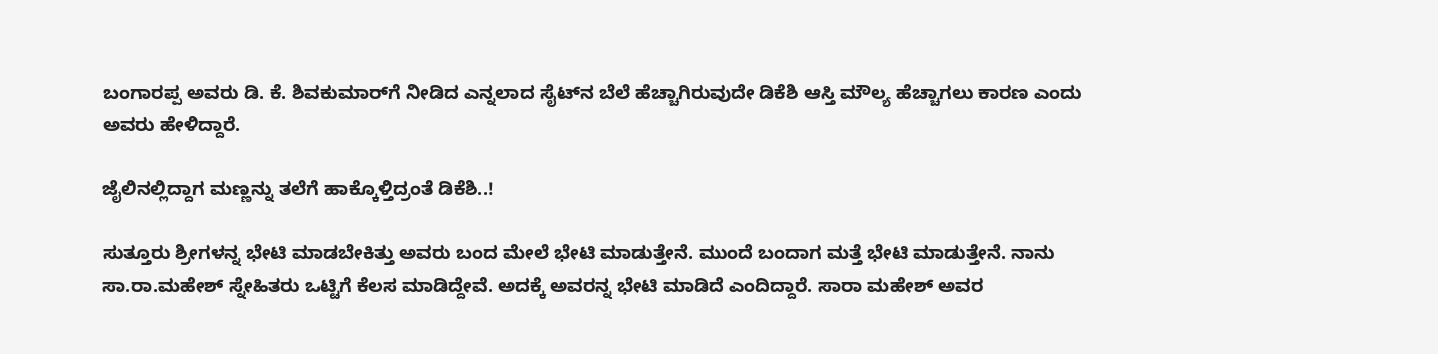ಬಂಗಾರಪ್ಪ ಅವರು ಡಿ. ಕೆ. ಶಿವಕುಮಾರ್‌ಗೆ ನೀಡಿದ ಎನ್ನಲಾದ ಸೈಟ್‌ನ ಬೆಲೆ ಹೆಚ್ಚಾಗಿರುವುದೇ ಡಿಕೆಶಿ ಆಸ್ತಿ ಮೌಲ್ಯ ಹೆಚ್ಚಾಗಲು ಕಾರಣ ಎಂದು ಅವರು ಹೇಳಿದ್ದಾರೆ.

ಜೈಲಿನಲ್ಲಿದ್ದಾಗ ಮಣ್ಣನ್ನು ತಲೆಗೆ ಹಾಕ್ಕೊಳ್ತಿದ್ರಂತೆ ಡಿಕೆಶಿ..!

ಸುತ್ತೂರು ಶ್ರೀಗಳನ್ನ ಭೇಟಿ ಮಾಡಬೇಕಿತ್ತು ಅವರು ಬಂದ ಮೇಲೆ ಭೇಟಿ ಮಾಡುತ್ತೇನೆ. ಮುಂದೆ ಬಂದಾಗ ಮತ್ತೆ ಭೇಟಿ ಮಾಡುತ್ತೇನೆ. ನಾನು ಸಾ.ರಾ.ಮಹೇಶ್ ಸ್ನೇಹಿತರು ಒಟ್ಟಿಗೆ ಕೆಲಸ ಮಾಡಿದ್ದೇವೆ. ಅದಕ್ಕೆ ಅವರನ್ನ ಭೇಟಿ ಮಾಡಿದೆ ಎಂದಿದ್ದಾರೆ. ಸಾರಾ ಮಹೇಶ್ ಅವರ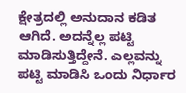ಕ್ಷೇತ್ರದಲ್ಲಿ ಅನುದಾನ ಕಡಿತ ಆಗಿದೆ. ಅದನ್ನೆಲ್ಲ ಪಟ್ಟಿ ಮಾಡಿಸುತ್ತಿದ್ದೇನೆ. ಎಲ್ಲವನ್ನು ಪಟ್ಟಿ ಮಾಡಿಸಿ ಒಂದು ನಿರ್ಧಾರ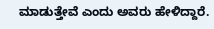ಮಾಡುತ್ತೇವೆ ಎಂದು ಅವರು ಹೇಳಿದ್ದಾರೆ.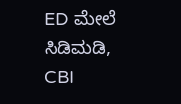ED ಮೇಲೆ ಸಿಡಿಮಡಿ, CBI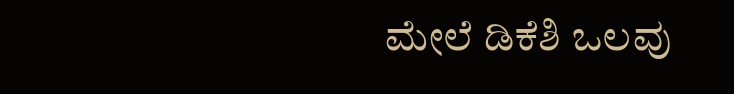ಮೇಲೆ ಡಿಕೆಶಿ ಒಲವು